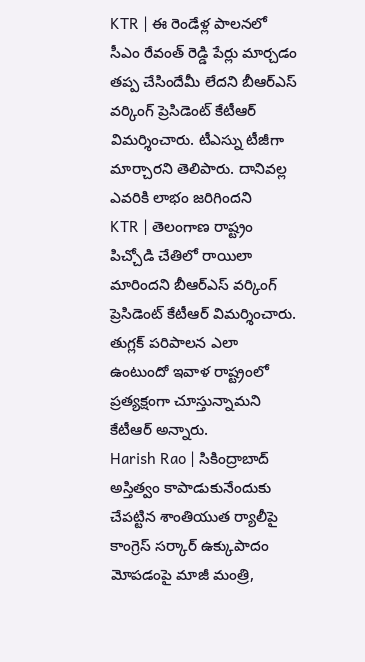KTR | ఈ రెండేళ్ల పాలనలో సీఎం రేవంత్ రెడ్డి పేర్లు మార్చడం తప్ప చేసిందేమీ లేదని బీఆర్ఎస్ వర్కింగ్ ప్రెసిడెంట్ కేటీఆర్ విమర్శించారు. టీఎస్ను టీజీగా మార్చారని తెలిపారు. దానివల్ల ఎవరికి లాభం జరిగిందని
KTR | తెలంగాణ రాష్ట్రం పిచ్చోడి చేతిలో రాయిలా మారిందని బీఆర్ఎస్ వర్కింగ్ ప్రెసిడెంట్ కేటీఆర్ విమర్శించారు. తుగ్లక్ పరిపాలన ఎలా ఉంటుందో ఇవాళ రాష్ట్రంలో ప్రత్యక్షంగా చూస్తున్నామని కేటీఆర్ అన్నారు.
Harish Rao | సికింద్రాబాద్ అస్తిత్వం కాపాడుకునేందుకు చేపట్టిన శాంతియుత ర్యాలీపై కాంగ్రెస్ సర్కార్ ఉక్కుపాదం మోపడంపై మాజీ మంత్రి,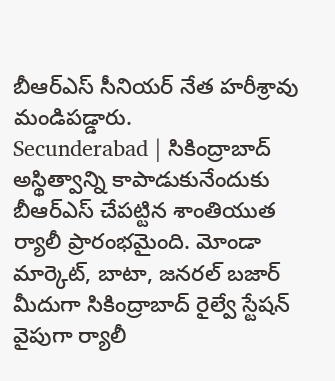బీఆర్ఎస్ సీనియర్ నేత హరీశ్రావు మండిపడ్డారు.
Secunderabad | సికింద్రాబాద్ అస్థిత్వాన్ని కాపాడుకునేందుకు బీఆర్ఎస్ చేపట్టిన శాంతియుత ర్యాలీ ప్రారంభమైంది. మోండా మార్కెట్, బాటా, జనరల్ బజార్ మీదుగా సికింద్రాబాద్ రైల్వే స్టేషన్ వైపుగా ర్యాలీ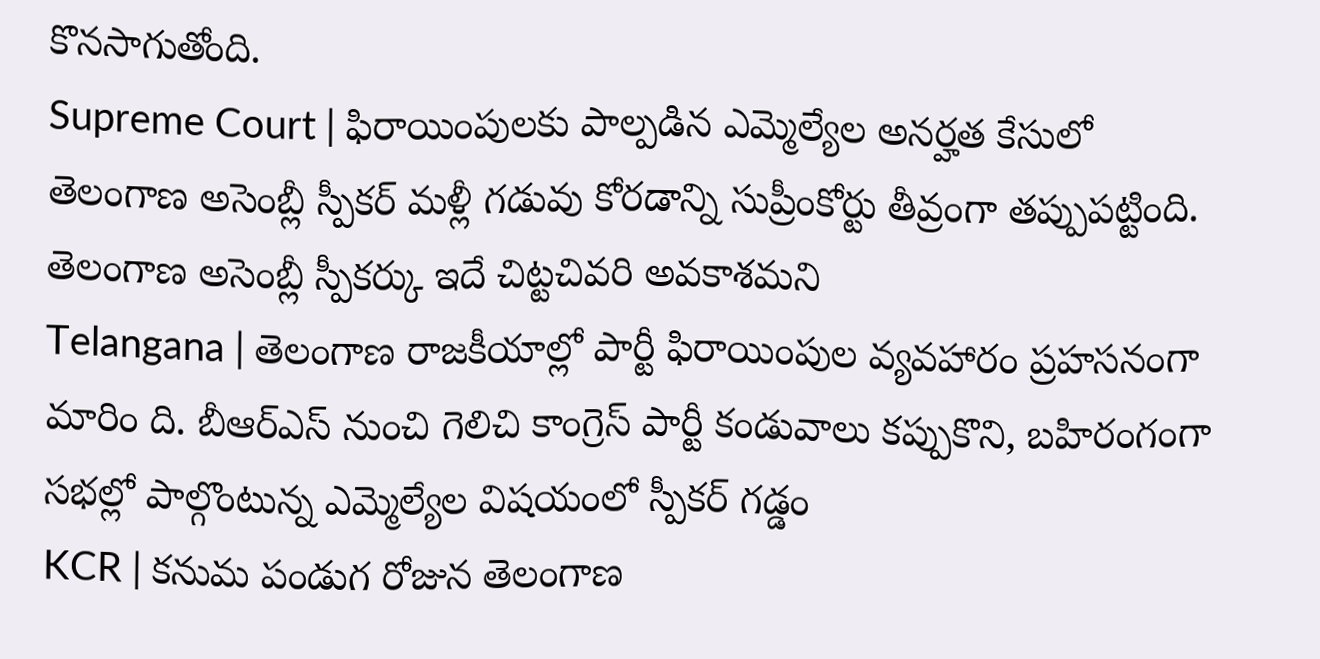కొనసాగుతోంది.
Supreme Court | ఫిరాయింపులకు పాల్పడిన ఎమ్మెల్యేల అనర్హత కేసులో తెలంగాణ అసెంబ్లీ స్పీకర్ మళ్లీ గడువు కోరడాన్ని సుప్రీంకోర్టు తీవ్రంగా తప్పుపట్టింది. తెలంగాణ అసెంబ్లీ స్పీకర్కు ఇదే చిట్టచివరి అవకాశమని
Telangana | తెలంగాణ రాజకీయాల్లో పార్టీ ఫిరాయింపుల వ్యవహారం ప్రహసనంగా మారిం ది. బీఆర్ఎస్ నుంచి గెలిచి కాంగ్రెస్ పార్టీ కండువాలు కప్పుకొని, బహిరంగంగా సభల్లో పాల్గొంటున్న ఎమ్మెల్యేల విషయంలో స్పీకర్ గడ్డం
KCR | కనుమ పండుగ రోజున తెలంగాణ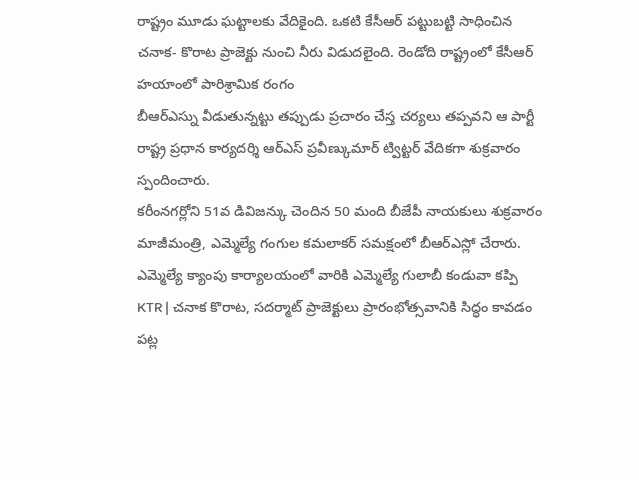రాష్ట్రం మూడు ఘట్టాలకు వేదికైంది. ఒకటి కేసీఆర్ పట్టుబట్టి సాధించిన చనాక- కొరాట ప్రాజెక్టు నుంచి నీరు విడుదలైంది. రెండోది రాష్ట్రంలో కేసీఆర్ హయాంలో పారిశ్రామిక రంగం
బీఆర్ఎస్ను వీడుతున్నట్టు తప్పుడు ప్రచారం చేస్త చర్యలు తప్పవని ఆ పార్టీ రాష్ట్ర ప్రధాన కార్యదర్శి ఆర్ఎస్ ప్రవీణ్కుమార్ ట్విట్టర్ వేదికగా శుక్రవారం స్పందించారు.
కరీంనగర్లోని 51వ డివిజన్కు చెందిన 50 మంది బీజేపీ నాయకులు శుక్రవారం మాజీమంత్రి, ఎమ్మెల్యే గంగుల కమలాకర్ సమక్షంలో బీఆర్ఎస్లో చేరారు. ఎమ్మెల్యే క్యాంపు కార్యాలయంలో వారికి ఎమ్మెల్యే గులాబీ కండువా కప్పి
KTR | చనాక కొరాట, సదర్మాట్ ప్రాజెక్టులు ప్రారంభోత్సవానికి సిద్ధం కావడం పట్ల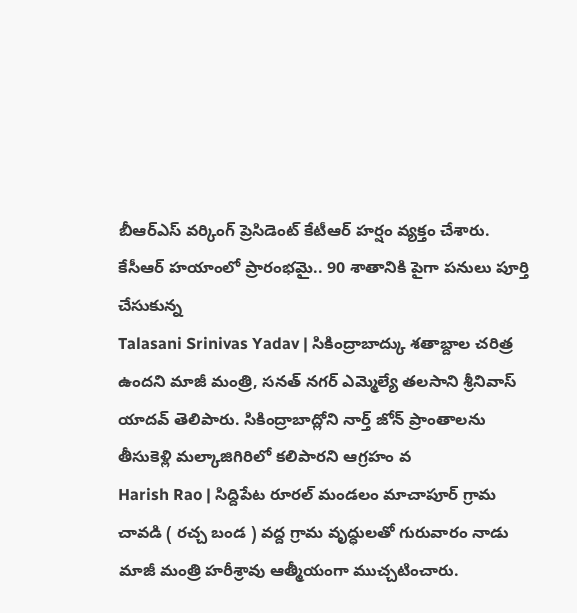బీఆర్ఎస్ వర్కింగ్ ప్రెసిడెంట్ కేటీఆర్ హర్షం వ్యక్తం చేశారు. కేసీఆర్ హయాంలో ప్రారంభమై.. 90 శాతానికి పైగా పనులు పూర్తి చేసుకున్న
Talasani Srinivas Yadav | సికింద్రాబాద్కు శతాబ్దాల చరిత్ర ఉందని మాజీ మంత్రి, సనత్ నగర్ ఎమ్మెల్యే తలసాని శ్రీనివాస్ యాదవ్ తెలిపారు. సికింద్రాబాద్లోని నార్త్ జోన్ ప్రాంతాలను తీసుకెళ్లి మల్కాజిగిరిలో కలిపారని ఆగ్రహం వ
Harish Rao | సిద్దిపేట రూరల్ మండలం మాచాపూర్ గ్రామ చావడి ( రచ్చ బండ ) వద్ద గ్రామ వృద్ధులతో గురువారం నాడు మాజీ మంత్రి హరీశ్రావు ఆత్మీయంగా ముచ్చటించారు.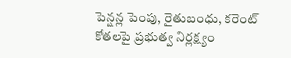పెన్షన్ల పెంపు, రైతుబంధు, కరెంట్ కోతలపై ప్రభుత్వ నిర్లక్ష్యం